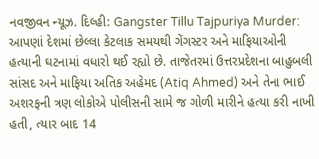નવજીવન ન્યૂઝ. દિલ્હી: Gangster Tillu Tajpuriya Murder: આપણાં દેશમાં છેલ્લા કેટલાક સમયથી ગેંગસ્ટર અને માફિયાઓની હત્યાની ઘટનામાં વધારો થઈ રહ્યો છે. તાજેતરમાં ઉત્તરપ્રદેશના બાહુબલી સાંસદ અને માફિયા અતિક અહેમદ (Atiq Ahmed) અને તેના ભાઈ અશરફની ત્રણ લોકોએ પોલીસની સામે જ ગોળી મારીને હત્યા કરી નાખી હતી, ત્યાર બાદ 14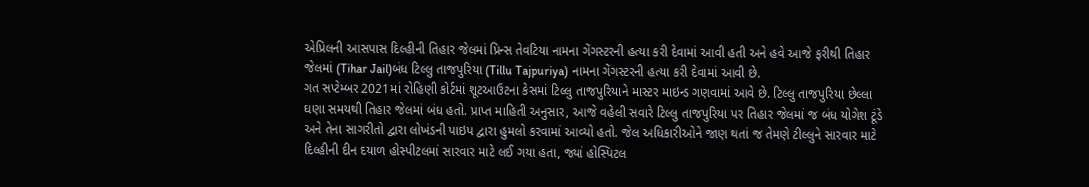એપ્રિલની આસપાસ દિલ્હીની તિહાર જેલમાં પ્રિન્સ તેવટિયા નામના ગેંગસ્ટરની હત્યા કરી દેવામાં આવી હતી અને હવે આજે ફરીથી તિહાર જેલમાં (Tihar Jail)બંધ ટિલ્લુ તાજપુરિયા (Tillu Tajpuriya) નામના ગેંગસ્ટરની હત્યા કરી દેવામાં આવી છે.
ગત સપ્ટેમ્બર 2021માં રોહિણી કોર્ટમાં શૂટઆઉટના કેસમાં ટિલ્લુ તાજપુરિયાને માસ્ટર માઇન્ડ ગણવામાં આવે છે. ટિલ્લુ તાજપુરિયા છેલ્લા ઘણા સમયથી તિહાર જેલમાં બંધ હતો. પ્રાપ્ત માહિતી અનુસાર, આજે વહેલી સવારે ટિલ્લુ તાજપુરિયા પર તિહાર જેલમાં જ બંધ યોગેશ ટૂંડે અને તેના સાગરીતો દ્વારા લોખંડની પાઇપ દ્વારા હુમલો કરવામાં આવ્યો હતો. જેલ અધિકારીઓને જાણ થતાં જ તેમણે ટીલ્લુને સારવાર માટે દિલ્હીની દીન દયાળ હોસ્પીટલમાં સારવાર માટે લઈ ગયા હતા, જ્યાં હોસ્પિટલ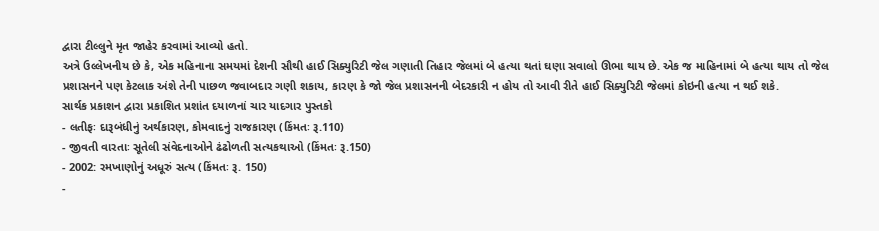દ્વારા ટીલ્લુને મૃત જાહેર કરવામાં આવ્યો હતો.
અત્રે ઉલ્લેખનીય છે કે, એક મહિનાના સમયમાં દેશની સૌથી હાઈ સિક્યુરિટી જેલ ગણાતી તિહાર જેલમાં બે હત્યા થતાં ઘણા સવાલો ઊભા થાય છે. એક જ માહિનામાં બે હત્યા થાય તો જેલ પ્રશાસનને પણ કેટલાક અંશે તેની પાછળ જવાબદાર ગણી શકાય, કારણ કે જો જેલ પ્રશાસનની બેદરકારી ન હોય તો આવી રીતે હાઈ સિક્યુરિટી જેલમાં કોઇની હત્યા ન થઈ શકે.
સાર્થક પ્રકાશન દ્વારા પ્રકાશિત પ્રશાંત દયાળનાં ચાર યાદગાર પુસ્તકો
- લતીફઃ દારૂબંધીનું અર્થકારણ, કોમવાદનું રાજકારણ (કિંમતઃ રૂ.110)
- જીવતી વારતાઃ સૂતેલી સંવેદનાઓને ઢંઢોળતી સત્યકથાઓ (કિંમતઃ રૂ.150)
- 2002: રમખાણોનું અધૂરું સત્ય (કિંમતઃ રૂ. 150)
-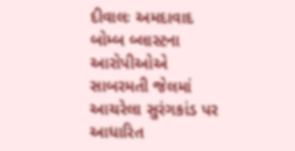દીવાલઃ અમદાવાદ બોમ્બ બ્લાસ્ટના આરોપીઓએ સાબરમતી જેલમાં આચરેલા સુરંગકાંડ પર આધારિત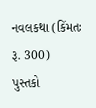નવલકથા (કિંમતઃ રૂ. 300)
પુસ્તકો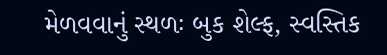મેળવવાનું સ્થળઃ બુક શેલ્ફ, સ્વસ્તિક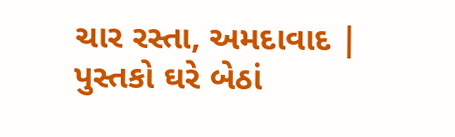ચાર રસ્તા, અમદાવાદ | પુસ્તકો ઘરે બેઠાં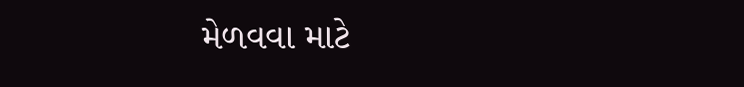મેળવવા માટે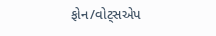ફોન/વોટ્સએપ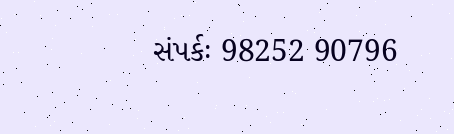સંપર્કઃ 98252 90796